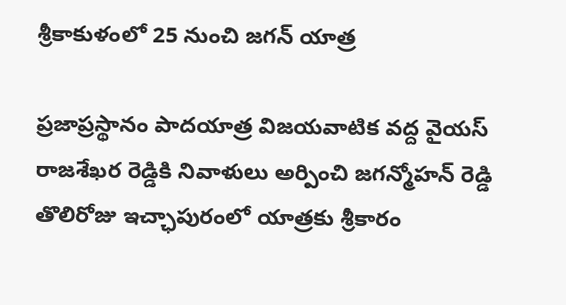శ్రీకాకుళంలో 25 నుంచి జగన్ యాత్ర

ప్రజాప్రస్థానం పాదయాత్ర విజయవాటిక వద్ద వైయస్ రాజశేఖర రెడ్డికి నివాళులు అర్పించి జగన్మోహన్ రెడ్డి తొలిరోజు ఇచ్ఛాపురంలో యాత్రకు శ్రీకారం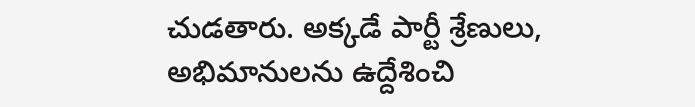చుడతారు. అక్కడే పార్టీ శ్రేణులు, అభిమానులను ఉద్దేశించి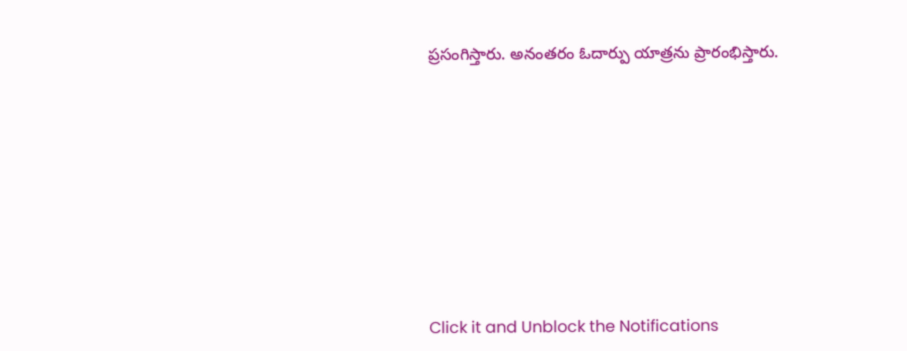ప్రసంగిస్తారు. అనంతరం ఓదార్పు యాత్రను ప్రారంభిస్తారు.












Click it and Unblock the Notifications